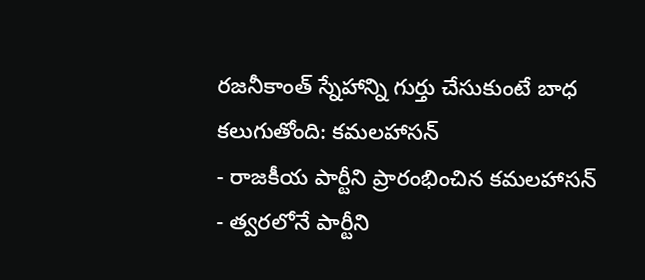రజనీకాంత్ స్నేహాన్ని గుర్తు చేసుకుంటే బాధ కలుగుతోంది: కమలహాసన్
- రాజకీయ పార్టీని ప్రారంభించిన కమలహాసన్
- త్వరలోనే పార్టీని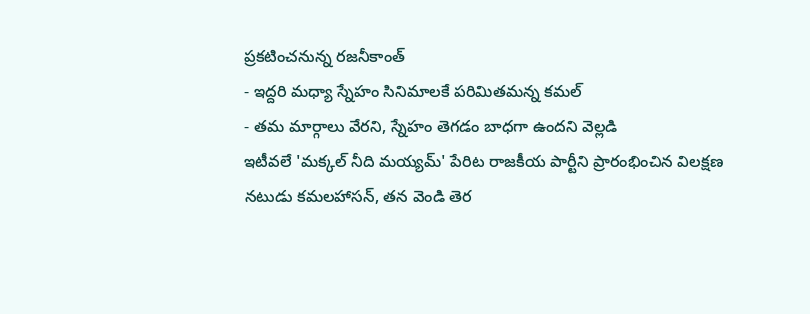ప్రకటించనున్న రజనీకాంత్
- ఇద్దరి మధ్యా స్నేహం సినిమాలకే పరిమితమన్న కమల్
- తమ మార్గాలు వేరని, స్నేహం తెగడం బాధగా ఉందని వెల్లడి
ఇటీవలే 'మక్కల్ నీది మయ్యమ్' పేరిట రాజకీయ పార్టీని ప్రారంభించిన విలక్షణ నటుడు కమలహాసన్, తన వెండి తెర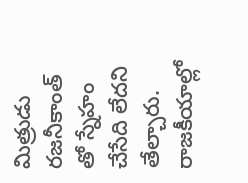మిత్రుడు రజనీకాంత్ తో స్నేహం చేసేది లేదని తేల్చారు. రాజకీయాల్లో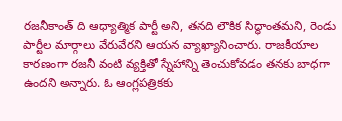రజనీకాంత్ ది ఆధ్యాత్మిక పార్టీ అని, తనది లౌకిక సిద్ధాంతమని, రెండు పార్టీల మార్గాలు వేరువేరని ఆయన వ్యాఖ్యానించారు. రాజకీయాల కారణంగా రజనీ వంటి వ్యక్తితో స్నేహాన్ని తెంచుకోవడం తనకు బాధగా ఉందని అన్నారు. ఓ ఆంగ్లపత్రికకు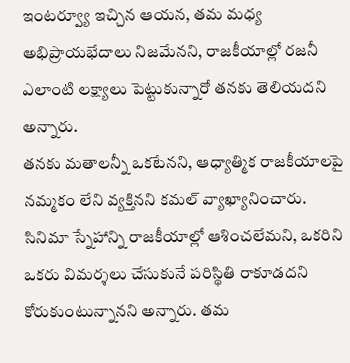ఇంటర్వ్యూ ఇచ్చిన ఆయన, తమ మధ్య అభిప్రాయభేదాలు నిజమేనని, రాజకీయాల్లో రజనీ ఎలాంటి లక్ష్యాలు పెట్టుకున్నారో తనకు తెలియదని అన్నారు.
తనకు మతాలన్నీ ఒకటేనని, ఆధ్యాత్మిక రాజకీయాలపై నమ్మకం లేని వ్యక్తినని కమల్ వ్యాఖ్యానించారు. సినిమా స్నేహాన్ని రాజకీయాల్లో ఆశించలేమని, ఒకరిని ఒకరు విమర్శలు చేసుకునే పరిస్థితి రాకూడదని కోరుకుంటున్నానని అన్నారు. తమ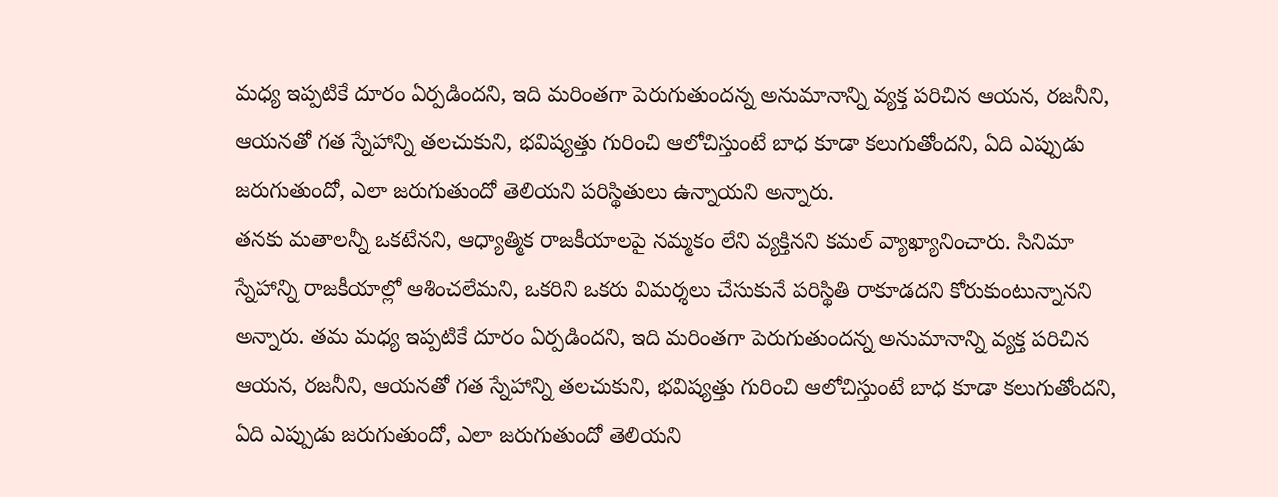మధ్య ఇప్పటికే దూరం ఏర్పడిందని, ఇది మరింతగా పెరుగుతుందన్న అనుమానాన్ని వ్యక్త పరిచిన ఆయన, రజనీని, ఆయనతో గత స్నేహాన్ని తలచుకుని, భవిష్యత్తు గురించి ఆలోచిస్తుంటే బాధ కూడా కలుగుతోందని, ఏది ఎప్పుడు జరుగుతుందో, ఎలా జరుగుతుందో తెలియని పరిస్థితులు ఉన్నాయని అన్నారు.
తనకు మతాలన్నీ ఒకటేనని, ఆధ్యాత్మిక రాజకీయాలపై నమ్మకం లేని వ్యక్తినని కమల్ వ్యాఖ్యానించారు. సినిమా స్నేహాన్ని రాజకీయాల్లో ఆశించలేమని, ఒకరిని ఒకరు విమర్శలు చేసుకునే పరిస్థితి రాకూడదని కోరుకుంటున్నానని అన్నారు. తమ మధ్య ఇప్పటికే దూరం ఏర్పడిందని, ఇది మరింతగా పెరుగుతుందన్న అనుమానాన్ని వ్యక్త పరిచిన ఆయన, రజనీని, ఆయనతో గత స్నేహాన్ని తలచుకుని, భవిష్యత్తు గురించి ఆలోచిస్తుంటే బాధ కూడా కలుగుతోందని, ఏది ఎప్పుడు జరుగుతుందో, ఎలా జరుగుతుందో తెలియని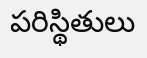పరిస్థితులు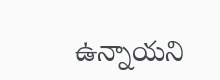ఉన్నాయని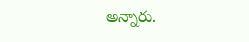అన్నారు.